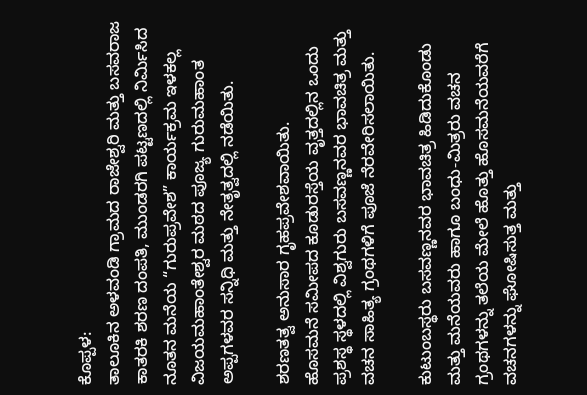ಕೊಪ್ಪಳ:
ತಾಲೂಕಿನ ಅಳವಂಡಿ ಗ್ರಾಮದ ರಾಜೇಶ್ವರಿ ಮತ್ತು ಬಸವರಾಜ ಕಾತರಕಿ ಶರಣ ದಂಪತಿ, ಮುಂಡರಗಿ ಪಟ್ಟಣದಲ್ಲಿ ನಿರ್ಮಿಸಿದ ನೂತನ ಮನೆಯ “ಗುರುಪ್ರವೇಶ” ಕಾರ್ಯಕ್ರಮ ಇಳಕಲ್ಲ ವಿಜಯಮಹಾಂತೇಶ್ವರ ಮಠದ ಪೂಜ್ಯ ಗುರುಮಹಾಂತ ಅಪ್ಪಗಳವರ ಸನ್ನಿಧಿ ಮತ್ತು ನೇತೃತ್ವದಲ್ಲಿ ನಡೆಯಿತು.

ಶರಣತತ್ವ ಅನುಸಾರ ಗೃಹಪ್ರವೇಶವಾಯಿತು.
ಹೊಸಮನೆ ಸಮೀಪದ ಕೂಡುರಸ್ತೆಯ ವೃತ್ತದಲ್ಲಿನ ಒಂದು ಪ್ರಶಸ್ಥ ಸ್ಥಳದಲ್ಲಿ ವಿಶ್ವಗುರು ಬಸವಣ್ಣನವರ ಭಾವಚಿತ್ರ ಮತ್ತು ವಚನ ಸಾಹಿತ್ಯ ಗ್ರಂಥಗಳಿಗೆ ಪೂಜೆ ನೆರವೇರಿಸಲಾಯಿತು.

ಕುಟುಂಬಸ್ಥರು ಬಸವಣ್ಣನವರ ಭಾವಚಿತ್ರ ಹಿಡಿದುಕೊಂಡು ಮತ್ತು ಮನೆಯವರು ಹಾಗೂ ಬಂಧು-ಮಿತ್ರರು ವಚನ ಗ್ರಂಥಗಳನ್ನು ತಲೆಯ ಮೇಲೆ ಹೊತ್ತು ಹೊಸಮನೆಯವರೆಗೆ ವಚನಗಳನ್ನು ಘೋಷಿಸುತ್ತ ಮತ್ತು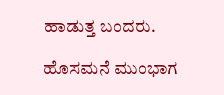ಹಾಡುತ್ತ ಬಂದರು.

ಹೊಸಮನೆ ಮುಂಭಾಗ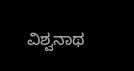ವಿಶ್ವನಾಥ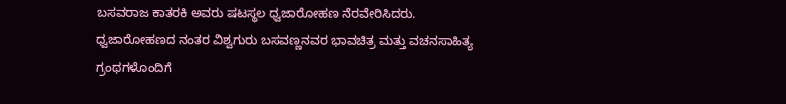ಬಸವರಾಜ ಕಾತರಕಿ ಅವರು ಷಟಸ್ಥಲ ಧ್ವಜಾರೋಹಣ ನೆರವೇರಿಸಿದರು.
ಧ್ವಜಾರೋಹಣದ ನಂತರ ವಿಶ್ವಗುರು ಬಸವಣ್ಣನವರ ಭಾವಚಿತ್ರ ಮತ್ತು ವಚನಸಾಹಿತ್ಯ ಗ್ರಂಥಗಳೊಂದಿಗೆ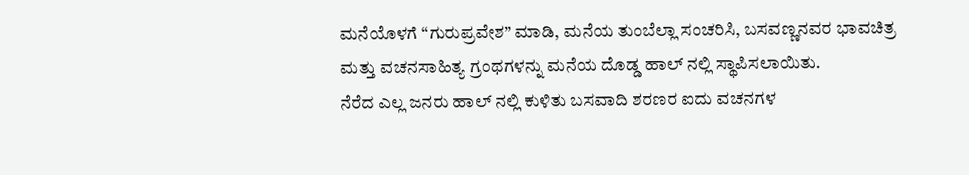ಮನೆಯೊಳಗೆ “ಗುರುಪ್ರವೇಶ” ಮಾಡಿ, ಮನೆಯ ತುಂಬೆಲ್ಲಾ ಸಂಚರಿಸಿ, ಬಸವಣ್ಣನವರ ಭಾವಚಿತ್ರ ಮತ್ತು ವಚನಸಾಹಿತ್ಯ ಗ್ರಂಥಗಳನ್ನು ಮನೆಯ ದೊಡ್ಡ ಹಾಲ್ ನಲ್ಲಿ ಸ್ಥಾಪಿಸಲಾಯಿತು.
ನೆರೆದ ಎಲ್ಲ ಜನರು ಹಾಲ್ ನಲ್ಲಿ ಕುಳಿತು ಬಸವಾದಿ ಶರಣರ ಐದು ವಚನಗಳ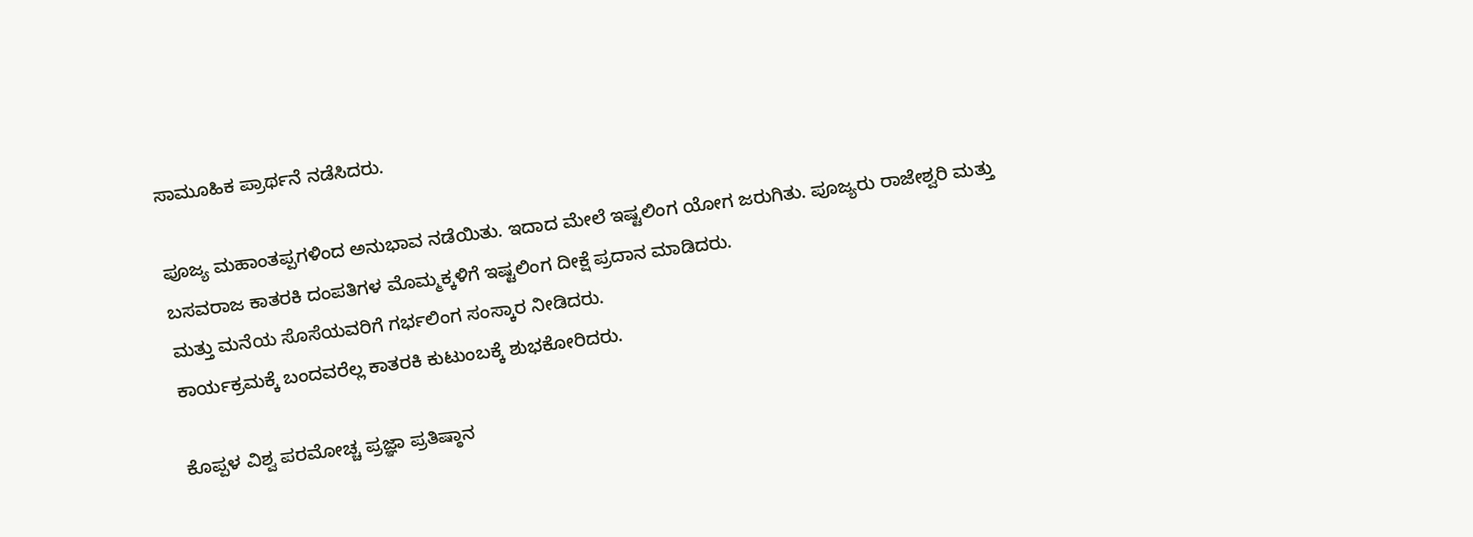ಸಾಮೂಹಿಕ ಪ್ರಾರ್ಥನೆ ನಡೆಸಿದರು.

ಪೂಜ್ಯ ಮಹಾಂತಪ್ಪಗಳಿಂದ ಅನುಭಾವ ನಡೆಯಿತು. ಇದಾದ ಮೇಲೆ ಇಷ್ಟಲಿಂಗ ಯೋಗ ಜರುಗಿತು. ಪೂಜ್ಯರು ರಾಜೇಶ್ವರಿ ಮತ್ತು ಬಸವರಾಜ ಕಾತರಕಿ ದಂಪತಿಗಳ ಮೊಮ್ಮಕ್ಕಳಿಗೆ ಇಷ್ಟಲಿಂಗ ದೀಕ್ಷೆ ಪ್ರದಾನ ಮಾಡಿದರು.
ಮತ್ತು ಮನೆಯ ಸೊಸೆಯವರಿಗೆ ಗರ್ಭಲಿಂಗ ಸಂಸ್ಕಾರ ನೀಡಿದರು.
ಕಾರ್ಯಕ್ರಮಕ್ಕೆ ಬಂದವರೆಲ್ಲ ಕಾತರಕಿ ಕುಟುಂಬಕ್ಕೆ ಶುಭಕೋರಿದರು.

ಕೊಪ್ಪಳ ವಿಶ್ವ ಪರಮೋಚ್ಚ ಪ್ರಜ್ಞಾ ಪ್ರತಿಷ್ಠಾನ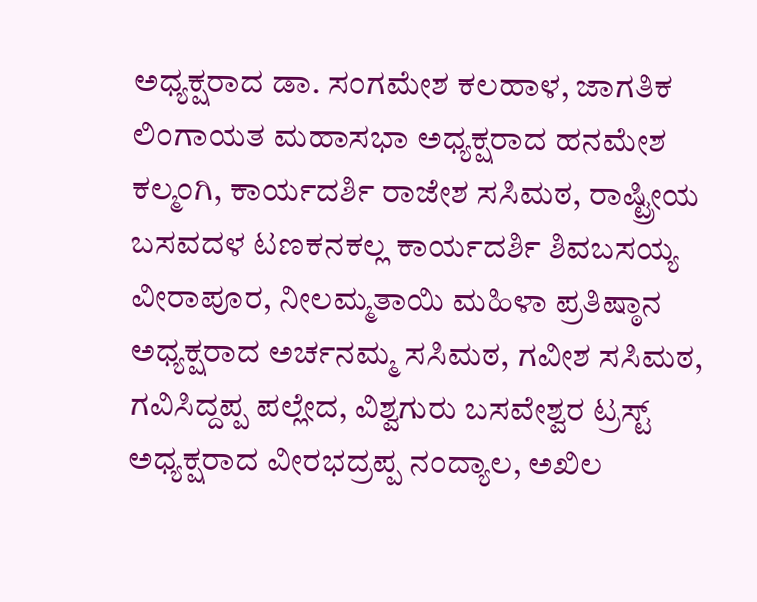ಅಧ್ಯಕ್ಷರಾದ ಡಾ. ಸಂಗಮೇಶ ಕಲಹಾಳ, ಜಾಗತಿಕ ಲಿಂಗಾಯತ ಮಹಾಸಭಾ ಅಧ್ಯಕ್ಷರಾದ ಹನಮೇಶ ಕಲ್ಮಂಗಿ, ಕಾರ್ಯದರ್ಶಿ ರಾಜೇಶ ಸಸಿಮಠ, ರಾಷ್ಟ್ರೀಯ ಬಸವದಳ ಟಣಕನಕಲ್ಲ ಕಾರ್ಯದರ್ಶಿ ಶಿವಬಸಯ್ಯ ವೀರಾಪೂರ, ನೀಲಮ್ಮತಾಯಿ ಮಹಿಳಾ ಪ್ರತಿಷ್ಠಾನ ಅಧ್ಯಕ್ಷರಾದ ಅರ್ಚನಮ್ಮ ಸಸಿಮಠ, ಗವೀಶ ಸಸಿಮಠ, ಗವಿಸಿದ್ದಪ್ಪ ಪಲ್ಲೇದ, ವಿಶ್ವಗುರು ಬಸವೇಶ್ವರ ಟ್ರಸ್ಟ್ ಅಧ್ಯಕ್ಷರಾದ ವೀರಭದ್ರಪ್ಪ ನಂದ್ಯಾಲ, ಅಖಿಲ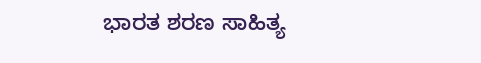ಭಾರತ ಶರಣ ಸಾಹಿತ್ಯ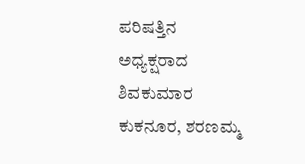ಪರಿಷತ್ತಿನ ಅಧ್ಯಕ್ಷರಾದ ಶಿವಕುಮಾರ ಕುಕನೂರ, ಶರಣಮ್ಮ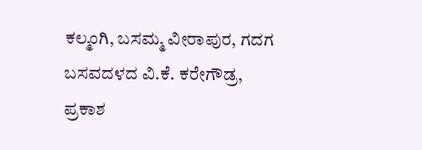ಕಲ್ಮಂಗಿ, ಬಸಮ್ಮ ವೀರಾಪುರ, ಗದಗ ಬಸವದಳದ ವಿ.ಕೆ. ಕರೇಗೌಡ್ರ, ಪ್ರಕಾಶ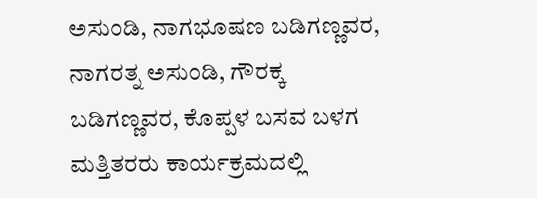ಅಸುಂಡಿ, ನಾಗಭೂಷಣ ಬಡಿಗಣ್ಣವರ, ನಾಗರತ್ನ ಅಸುಂಡಿ, ಗೌರಕ್ಕ ಬಡಿಗಣ್ಣವರ, ಕೊಪ್ಪಳ ಬಸವ ಬಳಗ ಮತ್ತಿತರರು ಕಾರ್ಯಕ್ರಮದಲ್ಲಿ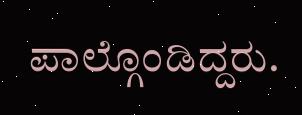ಪಾಲ್ಗೊಂಡಿದ್ದರು.